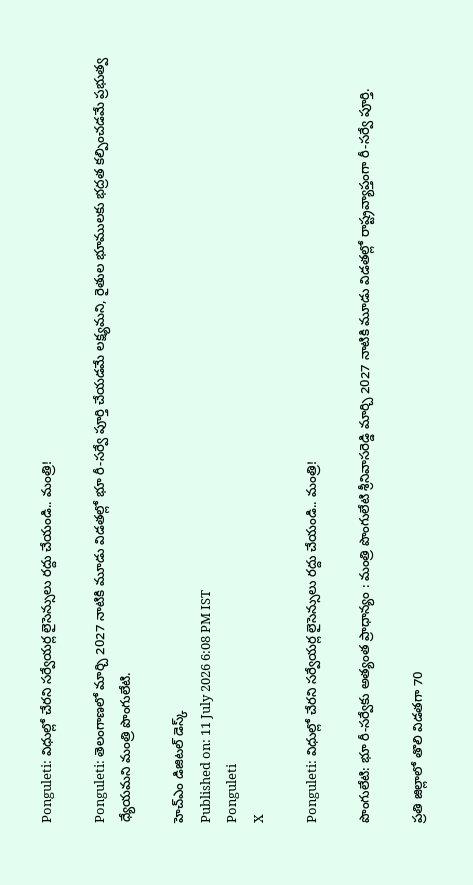Ponguleti: విధుల్లో చేరని సర్వేయర్ల లైసెన్సులు రద్దు చేయండి.. మంత్రి!

Ponguleti: తెలంగాణలో మార్చి 2027 నాటికి మూడు విడతల్లో భూ రీ-సర్వే పూర్తి చేయడమే లక్ష్యమని, రైతుల భూములకు భద్రత కల్పించడమే ప్రభుత్వ ధ్యేయమని మంత్రి పొంగులేటి.

హెచ్ఎం డిజిటల్ డెస్క్
Published on: 11 July 2026 6:08 PM IST
Ponguleti
X

Ponguleti: విధుల్లో చేరని సర్వేయర్ల లైసెన్సులు రద్దు చేయండి.. మంత్రి!

పొంగులేటి: భూ రీ-సర్వేకు అత్యంత ప్రాధాన్యం : మంత్రి పొంగులేటి శ్రీనివాసరెడ్డి మార్చి 2027 నాటికి మూడు విడతల్లో రాష్ట్రవ్యాప్తంగా రీ-సర్వే పూర్తి.

ప్రతి జిల్లాలో తొలి విడతగా 70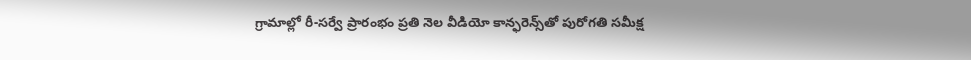గ్రామాల్లో రీ-సర్వే ప్రారంభం ప్రతి నెల వీడియో కాన్ఫరెన్స్‌తో పురోగతి సమీక్ష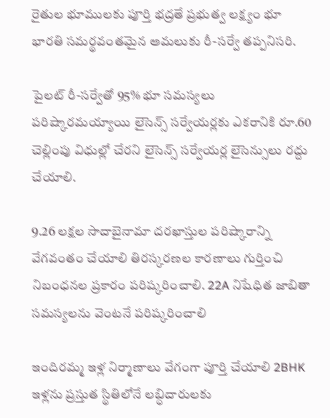రైతుల భూములకు పూర్తి భద్రతే ప్రభుత్వ లక్ష్యం భూ భారతి సమర్థవంతమైన అమలుకు రీ-సర్వే తప్పనిసరి.

పైలట్ రీ-సర్వేతో 95% భూ సమస్యలు పరిష్కారమయ్యాయి లైసెన్స్ సర్వేయర్లకు ఎకరానికి రూ.60 చెల్లింపు విధుల్లో చేరని లైసెన్స్ సర్వేయర్ల లైసెన్సులు రద్దు చేయాలి.

9.26 లక్షల సాదాబైనామా దరఖాస్తుల పరిష్కారాన్ని వేగవంతం చేయాలి తిరస్కరణల కారణాలు గుర్తించి నిబంధనల ప్రకారం పరిష్కరించాలి. 22A నిషేధిత జాబితా సమస్యలను వెంటనే పరిష్కరించాలి

ఇందిరమ్మ ఇళ్ల నిర్మాణాలు వేగంగా పూర్తి చేయాలి 2BHK ఇళ్లను ప్రస్తుత స్థితిలోనే లబ్ధిదారులకు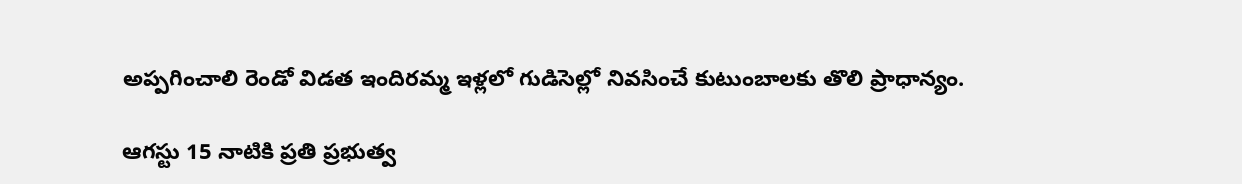అప్పగించాలి రెండో విడత ఇందిరమ్మ ఇళ్లలో గుడిసెల్లో నివసించే కుటుంబాలకు తొలి ప్రాధాన్యం.

ఆగస్టు 15 నాటికి ప్రతి ప్రభుత్వ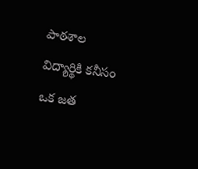పాఠశాల విద్యార్థికి కనీసం ఒక జత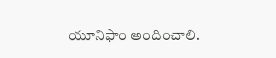యూనిఫాం అందించాలి.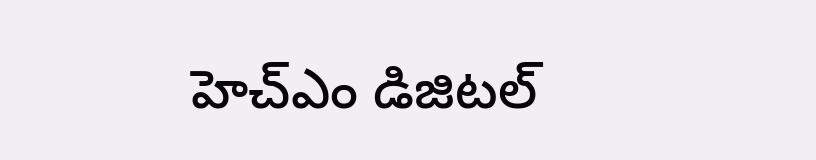హెచ్ఎం డిజిటల్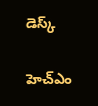డెస్క్

హెచ్ఎం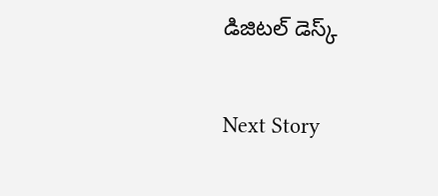డిజిటల్ డెస్క్

Next Story